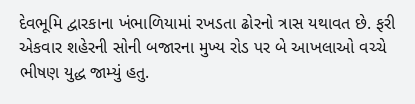દેવભૂમિ દ્વારકાના ખંભાળિયામાં રખડતા ઢોરનો ત્રાસ યથાવત છે. ફરી એકવાર શહેરની સોની બજારના મુખ્ય રોડ પર બે આખલાઓ વચ્ચે ભીષણ યુદ્ધ જામ્યું હતુ.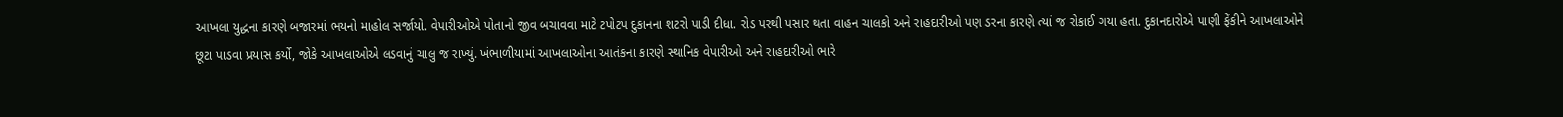આખલા યુદ્ધના કારણે બજારમાં ભયનો માહોલ સર્જાયો. વેપારીઓએ પોતાનો જીવ બચાવવા માટે ટપોટપ દુકાનના શટરો પાડી દીધા. રોડ પરથી પસાર થતા વાહન ચાલકો અને રાહદારીઓ પણ ડરના કારણે ત્યાં જ રોકાઈ ગયા હતા. દુકાનદારોએ પાણી ફેંકીને આખલાઓને છૂટા પાડવા પ્રયાસ કર્યો, જોકે આખલાઓએ લડવાનું ચાલુ જ રાખ્યું. ખંભાળીયામાં આખલાઓના આતંકના કારણે સ્થાનિક વેપારીઓ અને રાહદારીઓ ભારે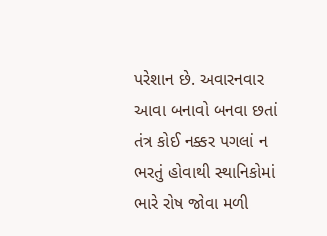પરેશાન છે. અવારનવાર આવા બનાવો બનવા છતાં તંત્ર કોઈ નક્કર પગલાં ન ભરતું હોવાથી સ્થાનિકોમાં ભારે રોષ જોવા મળી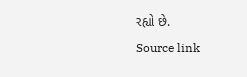રહ્યો છે.
Source link